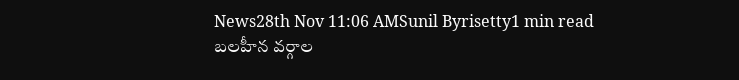News28th Nov 11:06 AMSunil Byrisetty1 min read
బలహీన వర్గాల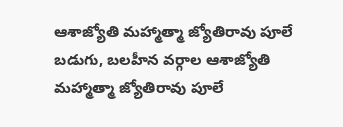ఆశాజ్యోతి మహ్మాత్మా జ్యోతిరావు పూలే
బడుగు, బలహీన వర్గాల ఆశాజ్యోతి మహ్మాత్మా జ్యోతిరావు పూలే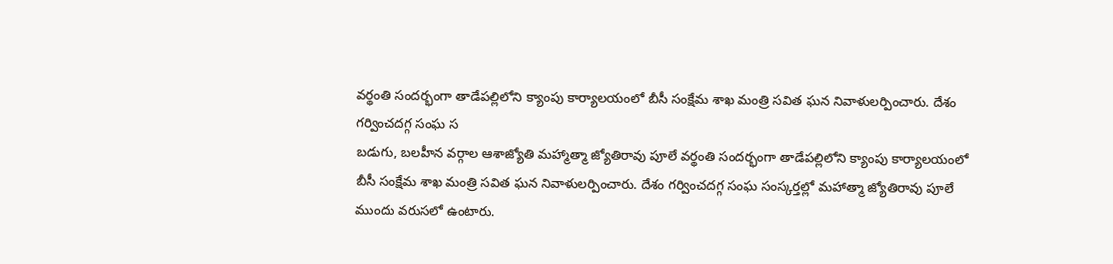వర్థంతి సందర్భంగా తాడేపల్లిలోని క్యాంపు కార్యాలయంలో బీసీ సంక్షేమ శాఖ మంత్రి సవిత ఘన నివాళులర్పించారు. దేశం గర్వించదగ్గ సంఘ స
బడుగు, బలహీన వర్గాల ఆశాజ్యోతి మహ్మాత్మా జ్యోతిరావు పూలే వర్థంతి సందర్భంగా తాడేపల్లిలోని క్యాంపు కార్యాలయంలో బీసీ సంక్షేమ శాఖ మంత్రి సవిత ఘన నివాళులర్పించారు. దేశం గర్వించదగ్గ సంఘ సంస్కర్తల్లో మహాత్మా జ్యోతిరావు పూలే ముందు వరుసలో ఉంటారు.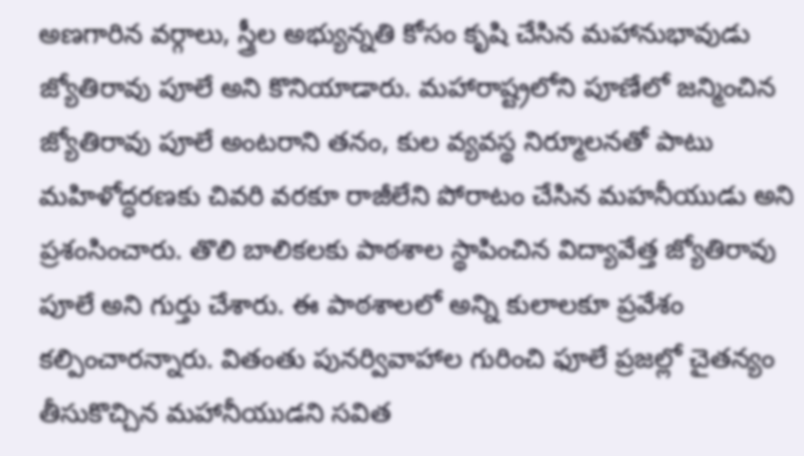అణగారిన వర్గాలు, స్త్రీల అభ్యున్నతి కోసం కృషి చేసిన మహానుభావుడు జ్యోతిరావు పూలే అని కొనియాడారు. మహారాష్ట్రలోని పూణేలో జన్మించిన జ్యోతిరావు పూలే అంటరాని తనం, కుల వ్యవస్థ నిర్మూలనతో పాటు మహిళోద్ధరణకు చివరి వరకూ రాజీలేని పోరాటం చేసిన మహనీయుడు అని ప్రశంసించారు. తొలి బాలికలకు పాఠశాల స్థాపించిన విద్యావేత్త జ్యోతిరావు పూలే అని గుర్తు చేశారు. ఈ పాఠశాలలో అన్ని కులాలకూ ప్రవేశం కల్పించారన్నారు. వితంతు పునర్వివాహాల గురించి ఫూలే ప్రజల్లో చైతన్యం తీసుకొచ్చిన మహానీయుడని సవిత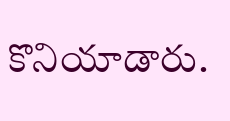కొనియాడారు.